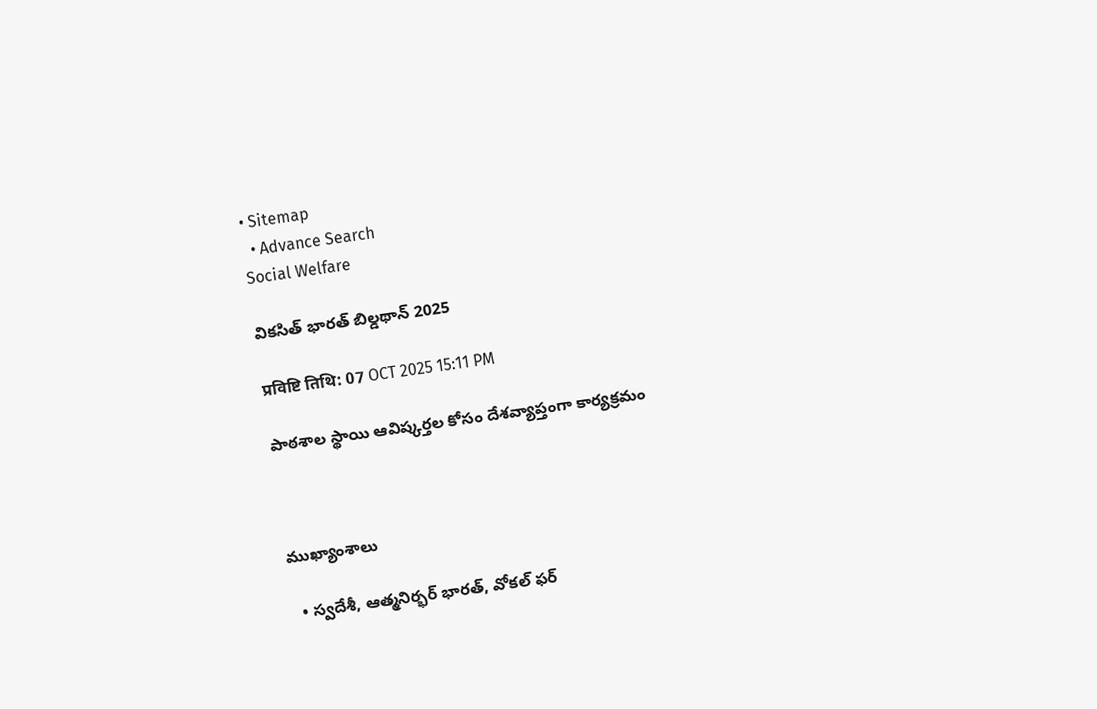• Sitemap
  • Advance Search
Social Welfare

వికసిత్ భారత్ బిల్డథాన్ 2025

प्रविष्टि तिथि: 07 OCT 2025 15:11 PM

పాఠశాల స్థాయి ఆవిష్కర్తల కోసం దేశవ్యాప్తంగా కార్యక్రమం



ముఖ్యాంశాలు

  • స్వదేశీ, ఆత్మనిర్భర్ భారత్, వోకల్ ఫర్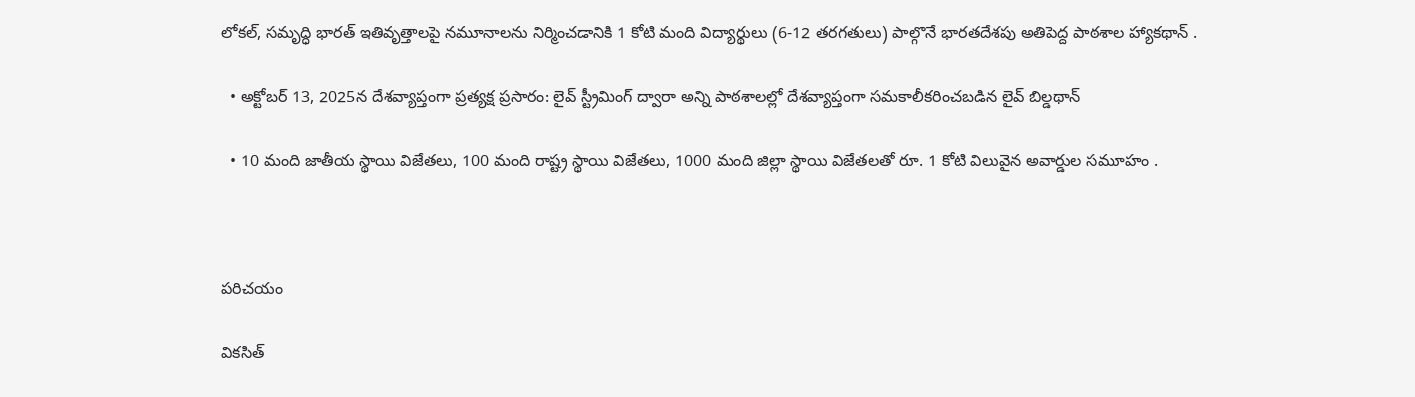లోకల్, సమృద్ధి భారత్ ఇతివృత్తాలపై నమూనాలను నిర్మించడానికి 1 కోటి మంది విద్యార్థులు (6-12 తరగతులు) పాల్గొనే భారతదేశపు అతిపెద్ద పాఠశాల హ్యాకథాన్ .

  • అక్టోబర్ 13, 2025న దేశవ్యాప్తంగా ప్రత్యక్ష ప్రసారం: లైవ్ స్ట్రీమింగ్ ద్వారా అన్ని పాఠశాలల్లో దేశవ్యాప్తంగా సమకాలీకరించబడిన లైవ్ బిల్డథాన్

  • 10 మంది జాతీయ స్థాయి విజేతలు, 100 మంది రాష్ట్ర స్థాయి విజేతలు, 1000 మంది జిల్లా స్థాయి విజేతలతో రూ. 1 కోటి విలువైన అవార్డుల సమూహం .



పరిచయం

వికసిత్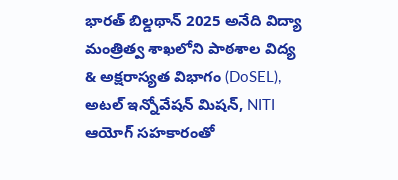భారత్ బిల్డథాన్ 2025 అనేది విద్యా మంత్రిత్వ శాఖలోని పాఠశాల విద్య & అక్షరాస్యత విభాగం (DoSEL), అటల్ ఇన్నోవేషన్ మిషన్, NITI ఆయోగ్ సహకారంతో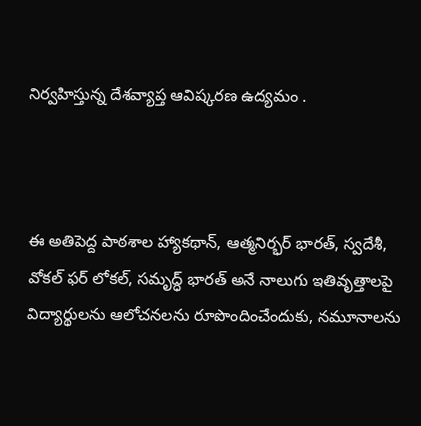నిర్వహిస్తున్న దేశవ్యాప్త ఆవిష్కరణ ఉద్యమం .



ఈ అతిపెద్ద పాఠశాల హ్యాకథాన్, ఆత్మనిర్భర్ భారత్, స్వదేశీ, వోకల్ ఫర్ లోకల్, సమృద్ధ్ భారత్ అనే నాలుగు ఇతివృత్తాలపై విద్యార్థులను ఆలోచనలను రూపొందించేందుకు, నమూనాలను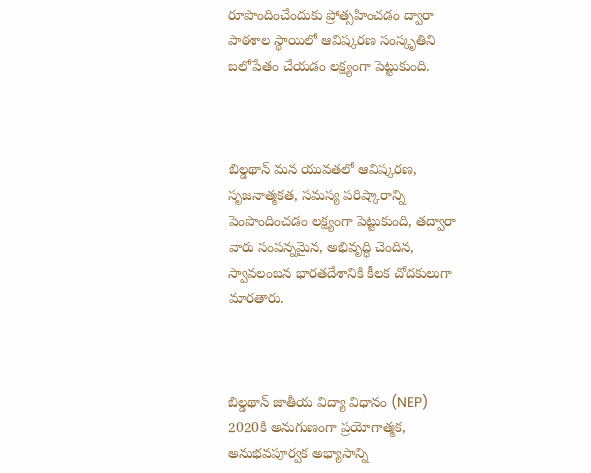రూపొందించేందుకు ప్రోత్సహించడం ద్వారా పాఠశాల స్థాయిలో ఆవిష్కరణ సంస్కృతిని బలోపేతం చేయడం లక్ష్యంగా పెట్టుకుంది.



బిల్డథాన్ మన యువతలో ఆవిష్కరణ, సృజనాత్మకత, సమస్య పరిష్కారాన్ని పెంపొందించడం లక్ష్యంగా పెట్టుకుంది, తద్వారా వారు సంపన్నమైన, అభివృద్ధి చెందిన, స్వావలంబన భారతదేశానికి కీలక చోదకులుగా మారతారు.



బిల్డథాన్ జాతీయ విద్యా విధానం (NEP) 2020కి అనుగుణంగా ప్రయోగాత్మక, అనుభవపూర్వక అభ్యాసాన్ని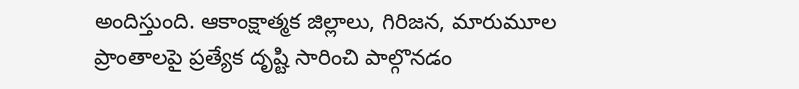అందిస్తుంది. ఆకాంక్షాత్మక జిల్లాలు, గిరిజన, మారుమూల ప్రాంతాలపై ప్రత్యేక దృష్టి సారించి పాల్గొనడం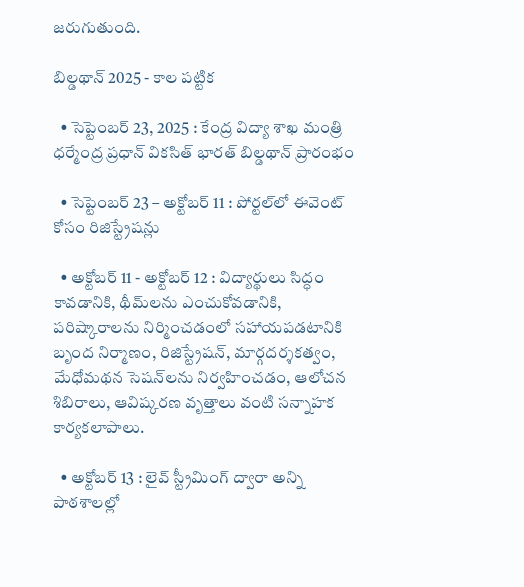జరుగుతుంది.

బిల్డథాన్ 2025 - కాల పట్టిక

  • సెప్టెంబర్ 23, 2025 : కేంద్ర విద్యా శాఖ మంత్రి ధర్మేంద్ర ప్రధాన్ వికసిత్ భారత్ బిల్డథాన్ ప్రారంభం

  • సెప్టెంబర్ 23 – అక్టోబర్ 11 : పోర్టల్‌లో ఈవెంట్ కోసం రిజిస్ట్రేషన్లు

  • అక్టోబర్ 11 - అక్టోబర్ 12 : విద్యార్థులు సిద్ధం కావడానికి, థీమ్‌లను ఎంచుకోవడానికి, పరిష్కారాలను నిర్మించడంలో సహాయపడటానికి బృంద నిర్మాణం, రిజిస్ట్రేషన్, మార్గదర్శకత్వం, మేధోమథన సెషన్‌లను నిర్వహించడం, ఆలోచన శిబిరాలు, ఆవిష్కరణ వృత్తాలు వంటి సన్నాహక కార్యకలాపాలు.

  • అక్టోబర్ 13 : లైవ్ స్ట్రీమింగ్ ద్వారా అన్ని పాఠశాలల్లో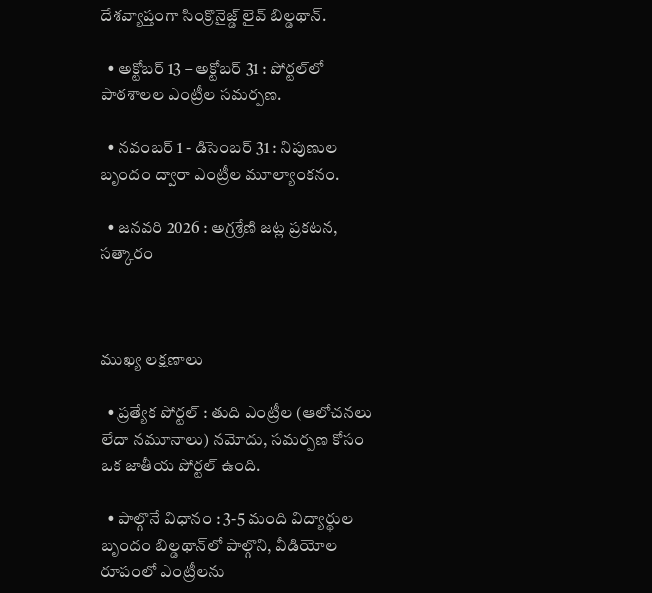దేశవ్యాప్తంగా సింక్రొనైజ్డ్ లైవ్ బిల్డథాన్.

  • అక్టోబర్ 13 – అక్టోబర్ 31 : పోర్టల్‌లో పాఠశాలల ఎంట్రీల సమర్పణ.

  • నవంబర్ 1 - డిసెంబర్ 31 : నిపుణుల బృందం ద్వారా ఎంట్రీల మూల్యాంకనం.

  • జనవరి 2026 : అగ్రశ్రేణి జట్ల ప్రకటన,  సత్కారం



ముఖ్య లక్షణాలు

  • ప్రత్యేక పోర్టల్ : తుది ఎంట్రీల (ఆలోచనలు లేదా నమూనాలు) నమోదు, సమర్పణ కోసం ఒక జాతీయ పోర్టల్ ఉంది.

  • పాల్గొనే విధానం : 3-5 మంది విద్యార్థుల బృందం బిల్డథాన్‌లో పాల్గొని, వీడియోల రూపంలో ఎంట్రీలను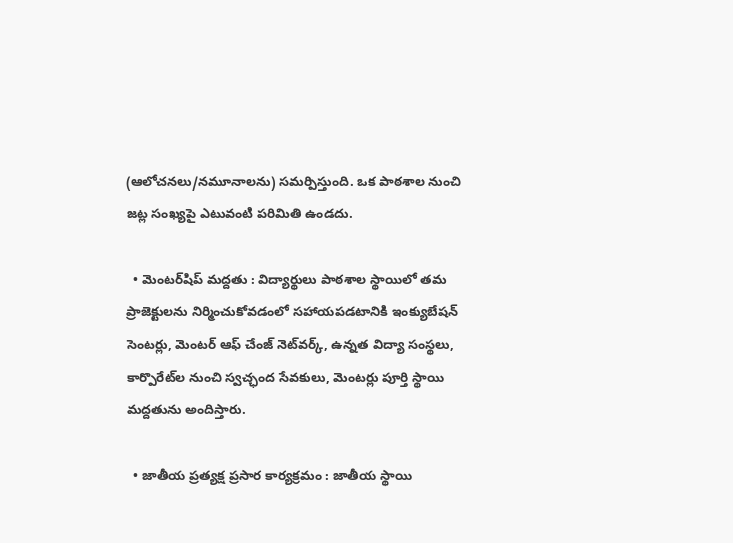(ఆలోచనలు/నమూనాలను) సమర్పిస్తుంది. ఒక పాఠశాల నుంచి జట్ల సంఖ్యపై ఎటువంటి పరిమితి ఉండదు.

  • మెంటర్‌షిప్ మద్దతు : విద్యార్థులు పాఠశాల స్థాయిలో తమ ప్రాజెక్టులను నిర్మించుకోవడంలో సహాయపడటానికి ఇంక్యుబేషన్ సెంటర్లు, మెంటర్ ఆఫ్ చేంజ్ నెట్‌వర్క్, ఉన్నత విద్యా సంస్థలు, కార్పొరేట్‌ల నుంచి స్వచ్ఛంద సేవకులు, మెంటర్లు పూర్తి స్థాయి మద్దతును అందిస్తారు.

  • జాతీయ ప్రత్యక్ష ప్రసార కార్యక్రమం : జాతీయ స్థాయి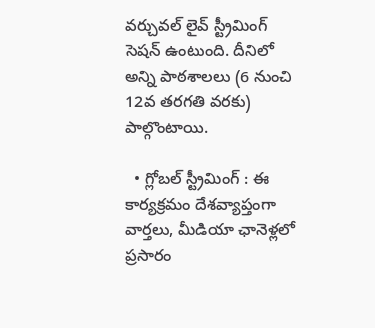వర్చువల్ లైవ్ స్ట్రీమింగ్ సెషన్ ఉంటుంది. దీనిలో అన్ని పాఠశాలలు (6 నుంచి 12వ తరగతి వరకు) పాల్గొంటాయి.

  • గ్లోబల్ స్ట్రీమింగ్ : ఈ కార్యక్రమం దేశవ్యాప్తంగా వార్తలు, మీడియా ఛానెళ్లలో ప్రసారం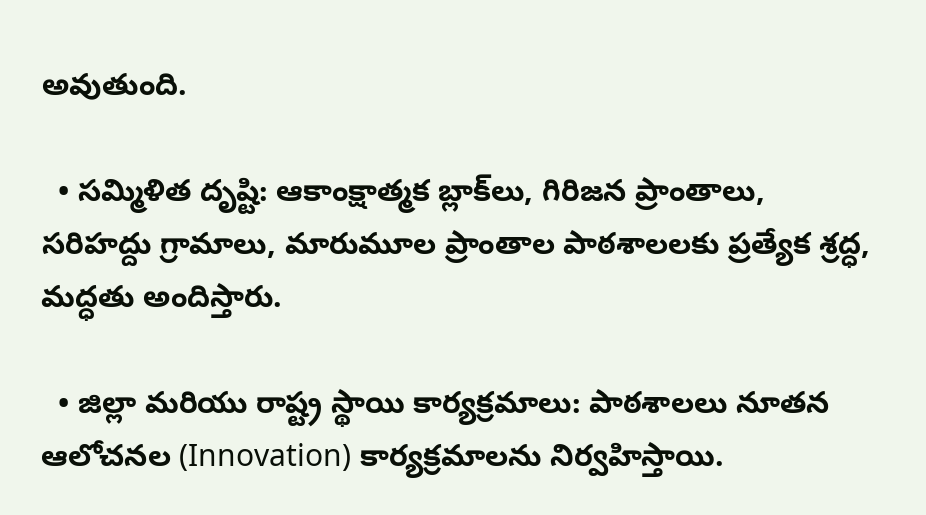అవుతుంది.

  • సమ్మిళిత దృష్టి: ఆకాంక్షాత్మక బ్లాక్‌లు, గిరిజన ప్రాంతాలు, సరిహద్దు గ్రామాలు, మారుమూల ప్రాంతాల పాఠశాలలకు ప్రత్యేక శ్రద్ధ, మద్ధతు అందిస్తారు.

  • జిల్లా మరియు రాష్ట్ర స్థాయి కార్యక్రమాలు: పాఠశాలలు నూతన ఆలోచనల (Innovation) కార్యక్రమాలను నిర్వహిస్తాయి.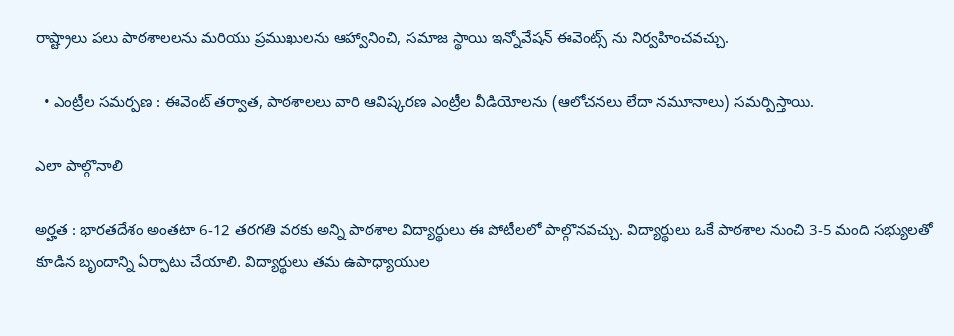రాష్ట్రాలు పలు పాఠశాలలను మరియు ప్రముఖులను ఆహ్వానించి, సమాజ స్థాయి ఇన్నోవేషన్ ఈవెంట్స్ ను నిర్వహించవచ్చు.

  • ఎంట్రీల సమర్పణ : ఈవెంట్ తర్వాత, పాఠశాలలు వారి ఆవిష్కరణ ఎంట్రీల వీడియోలను (ఆలోచనలు లేదా నమూనాలు) సమర్పిస్తాయి.

ఎలా పాల్గొనాలి

అర్హత : భారతదేశం అంతటా 6-12 తరగతి వరకు అన్ని పాఠశాల విద్యార్థులు ఈ పోటీలలో పాల్గొనవచ్చు. విద్యార్థులు ఒకే పాఠశాల నుంచి 3-5 మంది సభ్యులతో కూడిన బృందాన్ని ఏర్పాటు చేయాలి. విద్యార్థులు తమ ఉపాధ్యాయుల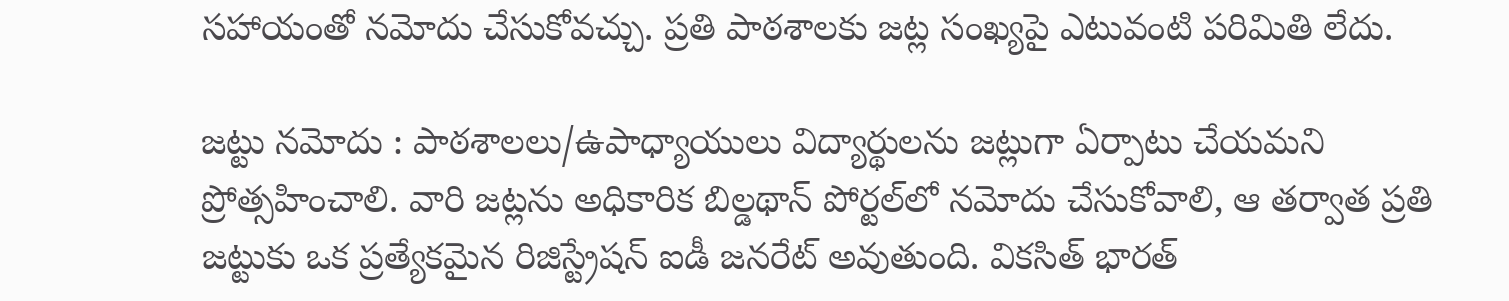సహాయంతో నమోదు చేసుకోవచ్చు. ప్రతి పాఠశాలకు జట్ల సంఖ్యపై ఎటువంటి పరిమితి లేదు.

జట్టు నమోదు : పాఠశాలలు/ఉపాధ్యాయులు విద్యార్థులను జట్లుగా ఏర్పాటు చేయమని ప్రోత్సహించాలి. వారి జట్లను అధికారిక బిల్డథాన్ పోర్టల్‌లో నమోదు చేసుకోవాలి, ఆ తర్వాత ప్రతి జట్టుకు ఒక ప్రత్యేకమైన రిజిస్ట్రేషన్ ఐడీ జనరేట్ అవుతుంది. వికసిత్ భారత్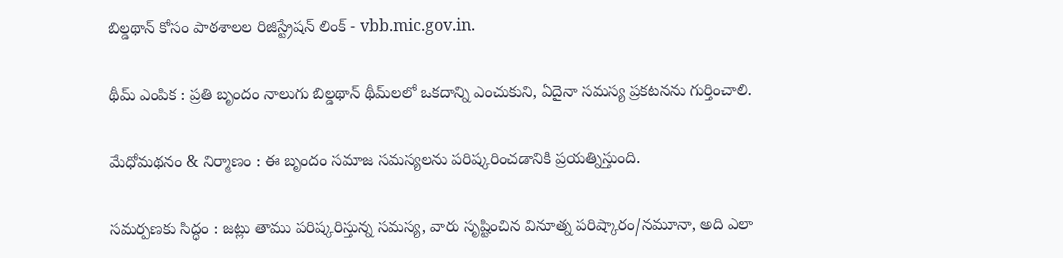బిల్డథాన్ కోసం పాఠశాలల రిజిస్ట్రేషన్ లింక్ - vbb.mic.gov.in.

థీమ్ ఎంపిక : ప్రతి బృందం నాలుగు బిల్డథాన్ థీమ్‌లలో ఒకదాన్ని ఎంచుకుని, ఏదైనా సమస్య ప్రకటనను గుర్తించాలి.

మేధోమథనం & నిర్మాణం : ఈ బృందం సమాజ సమస్యలను పరిష్కరించడానికి ప్రయత్నిస్తుంది.

సమర్పణకు సిద్ధం : జట్లు తాము పరిష్కరిస్తున్న సమస్య, వారు సృష్టించిన వినూత్న పరిష్కారం/నమూనా, అది ఎలా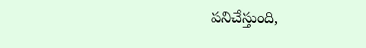పనిచేస్తుంది,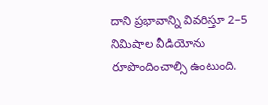దాని ప్రభావాన్ని వివరిస్తూ 2–5 నిమిషాల వీడియోను రూపొందించాల్సి ఉంటుంది.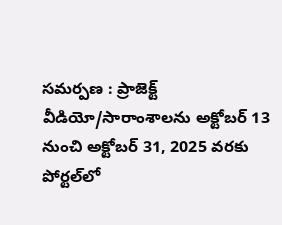సమర్పణ : ప్రాజెక్ట్ వీడియో/సారాంశాలను అక్టోబర్ 13 నుంచి అక్టోబర్ 31, 2025 వరకు పోర్టల్‌లో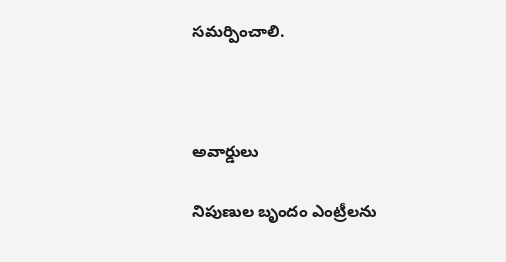సమర్పించాలి.



అవార్డులు

నిపుణుల బృందం ఎంట్రీలను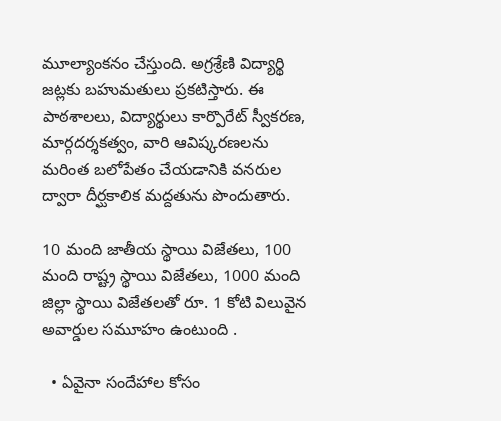మూల్యాంకనం చేస్తుంది. అగ్రశ్రేణి విద్యార్థి జట్లకు బహుమతులు ప్రకటిస్తారు. ఈ పాఠశాలలు, విద్యార్థులు కార్పొరేట్ స్వీకరణ, మార్గదర్శకత్వం, వారి ఆవిష్కరణలను మరింత బలోపేతం చేయడానికి వనరుల ద్వారా దీర్ఘకాలిక మద్దతును పొందుతారు.

10 మంది జాతీయ స్థాయి విజేతలు, 100 మంది రాష్ట్ర స్థాయి విజేతలు, 1000 మంది జిల్లా స్థాయి విజేతలతో రూ. 1 కోటి విలువైన అవార్డుల సమూహం ఉంటుంది .

  • ఏవైనా సందేహాల కోసం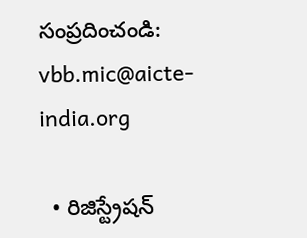సంప్రదించండి: vbb.mic@aicte-india.org

  • రిజిస్ట్రేషన్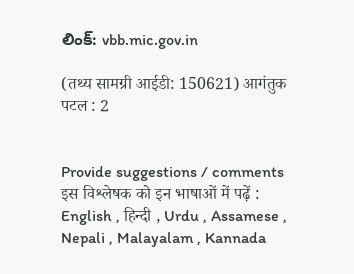లింక్: vbb.mic.gov.in

(तथ्य सामग्री आईडी: 150621) आगंतुक पटल : 2


Provide suggestions / comments
इस विश्लेषक को इन भाषाओं में पढ़ें : English , हिन्दी , Urdu , Assamese , Nepali , Malayalam , Kannada